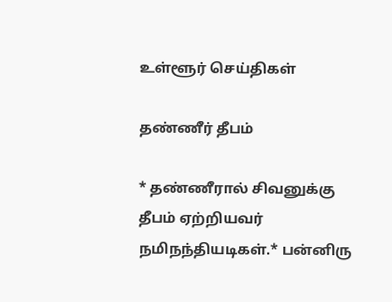உள்ளூர் செய்திகள்

தண்ணீர் தீபம்

* தண்ணீரால் சிவனுக்கு தீபம் ஏற்றியவர் நமிநந்தியடிகள்.* பன்னிரு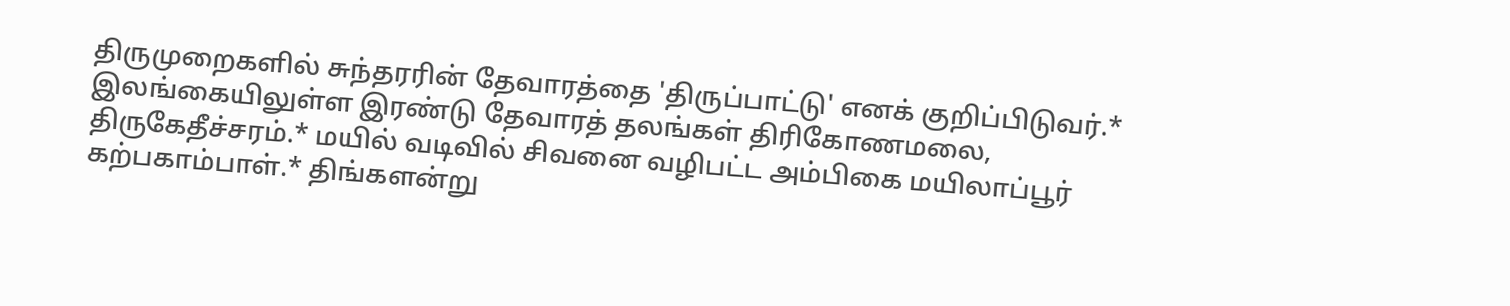திருமுறைகளில் சுந்தரரின் தேவாரத்தை 'திருப்பாட்டு' எனக் குறிப்பிடுவர்.* இலங்கையிலுள்ள இரண்டு தேவாரத் தலங்கள் திரிகோணமலை, திருகேதீச்சரம்.* மயில் வடிவில் சிவனை வழிபட்ட அம்பிகை மயிலாப்பூர் கற்பகாம்பாள்.* திங்களன்று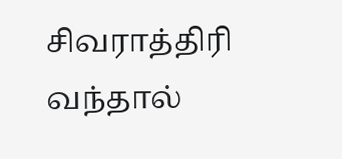சிவராத்திரி வந்தால்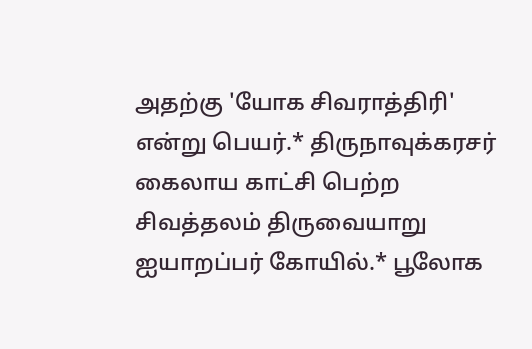அதற்கு 'யோக சிவராத்திரி' என்று பெயர்.* திருநாவுக்கரசர் கைலாய காட்சி பெற்ற சிவத்தலம் திருவையாறு ஐயாறப்பர் கோயில்.* பூலோக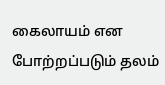கைலாயம் என போற்றப்படும் தலம்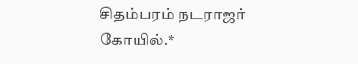சிதம்பரம் நடராஜர் கோயில்.*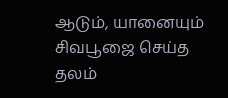ஆடும், யானையும் சிவபூஜை செய்த தலம்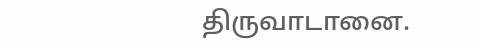திருவாடானை.